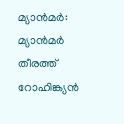മ്യാൻമർ: മ്യാൻമർ തീരത്ത് റോഹിങ്ക്യൻ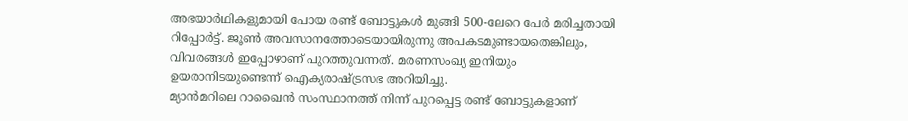അഭയാർഥികളുമായി പോയ രണ്ട് ബോട്ടുകൾ മുങ്ങി 500-ലേറെ പേർ മരിച്ചതായി റിപ്പോർട്ട്. ജൂൺ അവസാനത്തോടെയായിരുന്നു അപകടമുണ്ടായതെങ്കിലും, വിവരങ്ങൾ ഇപ്പോഴാണ് പുറത്തുവന്നത്. മരണസംഖ്യ ഇനിയും ഉയരാനിടയുണ്ടെന്ന് ഐക്യരാഷ്ട്രസഭ അറിയിച്ചു.
മ്യാൻമറിലെ റാഖൈൻ സംസ്ഥാനത്ത് നിന്ന് പുറപ്പെട്ട രണ്ട് ബോട്ടുകളാണ്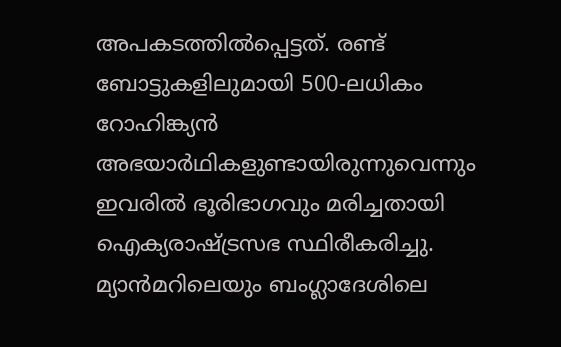അപകടത്തിൽപ്പെട്ടത്. രണ്ട് ബോട്ടുകളിലുമായി 500-ലധികം റോഹിങ്ക്യൻ അഭയാർഥികളുണ്ടായിരുന്നുവെന്നും ഇവരിൽ ഭൂരിഭാഗവും മരിച്ചതായി ഐക്യരാഷ്ട്രസഭ സ്ഥിരീകരിച്ചു.
മ്യാൻമറിലെയും ബംഗ്ലാദേശിലെ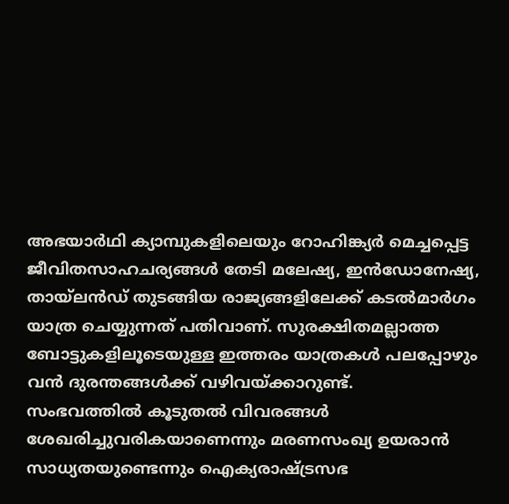അഭയാർഥി ക്യാമ്പുകളിലെയും റോഹിങ്ക്യർ മെച്ചപ്പെട്ട ജീവിതസാഹചര്യങ്ങൾ തേടി മലേഷ്യ, ഇൻഡോനേഷ്യ, തായ്ലൻഡ് തുടങ്ങിയ രാജ്യങ്ങളിലേക്ക് കടൽമാർഗം യാത്ര ചെയ്യുന്നത് പതിവാണ്. സുരക്ഷിതമല്ലാത്ത ബോട്ടുകളിലൂടെയുള്ള ഇത്തരം യാത്രകൾ പലപ്പോഴും വൻ ദുരന്തങ്ങൾക്ക് വഴിവയ്ക്കാറുണ്ട്.
സംഭവത്തിൽ കൂടുതൽ വിവരങ്ങൾ ശേഖരിച്ചുവരികയാണെന്നും മരണസംഖ്യ ഉയരാൻ സാധ്യതയുണ്ടെന്നും ഐക്യരാഷ്ട്രസഭ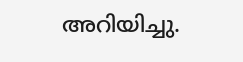അറിയിച്ചു.